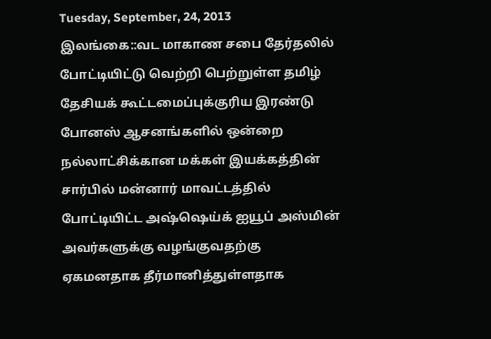Tuesday, September, 24, 2013
இலங்கை::வட மாகாண சபை தேர்தலில் போட்டியிட்டு வெற்றி பெற்றுள்ள தமிழ் தேசியக் கூட்டமைப்புக்குரிய இரண்டு போனஸ் ஆசனங்களில் ஒன்றை நல்லாட்சிக்கான மக்கள் இயக்கத்தின் சார்பில் மன்னார் மாவட்டத்தில் போட்டியிட்ட அஷ்ஷெய்க் ஐயூப் அஸ்மின் அவர்களுக்கு வழங்குவதற்கு ஏகமனதாக தீர்மானித்துள்ளதாக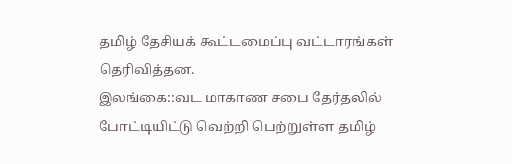தமிழ் தேசியக் கூட்டமைப்பு வட்டாரங்கள் தெரிவித்தன.
இலங்கை::வட மாகாண சபை தேர்தலில் போட்டியிட்டு வெற்றி பெற்றுள்ள தமிழ்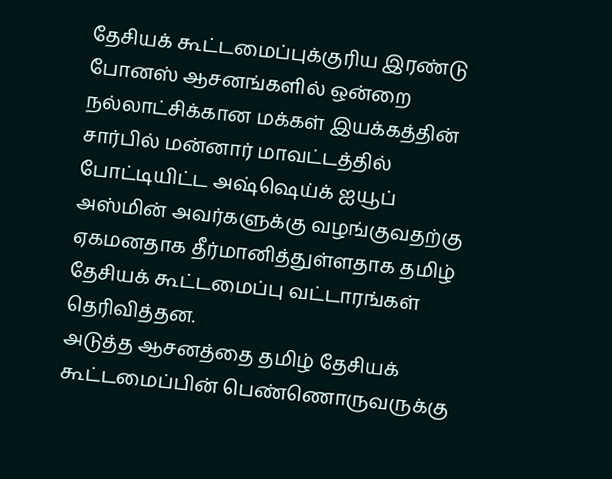தேசியக் கூட்டமைப்புக்குரிய இரண்டு போனஸ் ஆசனங்களில் ஒன்றை நல்லாட்சிக்கான மக்கள் இயக்கத்தின் சார்பில் மன்னார் மாவட்டத்தில் போட்டியிட்ட அஷ்ஷெய்க் ஐயூப் அஸ்மின் அவர்களுக்கு வழங்குவதற்கு ஏகமனதாக தீர்மானித்துள்ளதாக தமிழ் தேசியக் கூட்டமைப்பு வட்டாரங்கள் தெரிவித்தன.
அடுத்த ஆசனத்தை தமிழ் தேசியக் கூட்டமைப்பின் பெண்ணொருவருக்கு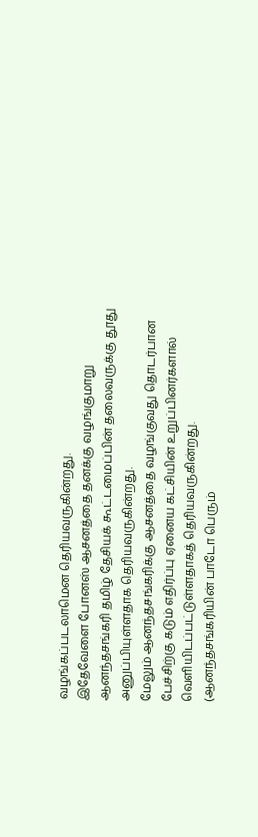வழங்கப்படலாமென தெரியவருகின்றது.
இதேவேளை போனஸ் ஆசனத்தை தனக்கு வழங்குமாறு ஆனந்தசங்கரி தமிழ் தேசியக் கூட்டமைப்பின் தலைவருக்கு தூது அனுப்பியுள்ளதாக தெரியவருகின்றது.
மேலும் ஆனந்தசங்கரிக்கு ஆசனத்தை வழங்குவது தொடர்பான பேச்சிற்கு கடும் எதிர்ப்பு ஏனைய கட்சியின் உறுப்பினர்களால் வெளியிடப்பட்டுள்ளதாகத் தெரியவருகின்றது. (ஆனந்தசங்கரியின் பாடோ பெரும்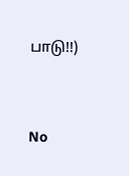பாடு!!)


No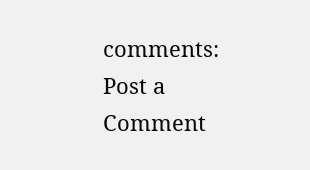comments:
Post a Comment